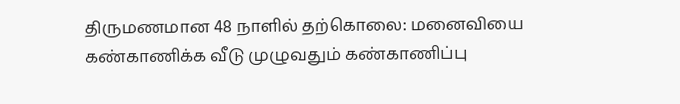திருமணமான 48 நாளில் தற்கொலை: மனைவியை கண்காணிக்க வீடு முழுவதும் கண்காணிப்பு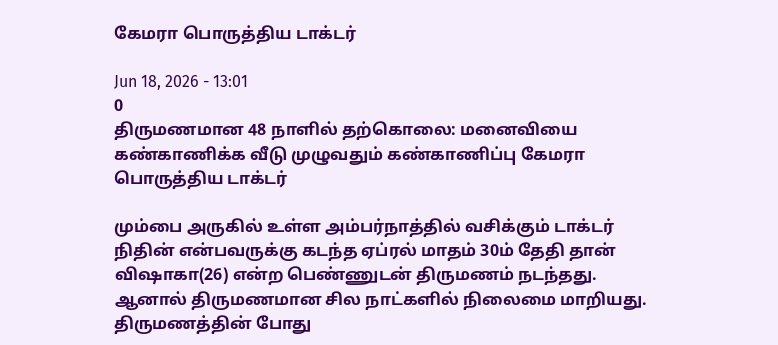கேமரா பொருத்திய டாக்டர்

Jun 18, 2026 - 13:01
0
திருமணமான 48 நாளில் தற்கொலை: மனைவியை கண்காணிக்க வீடு முழுவதும் கண்காணிப்பு கேமரா பொருத்திய டாக்டர்

மும்பை அருகில் உள்ள அம்பர்நாத்தில் வசிக்கும் டாக்டர் நிதின் என்பவருக்கு கடந்த ஏப்ரல் மாதம் 30ம் தேதி தான் விஷாகா(26) என்ற பெண்ணுடன் திருமணம் நடந்தது. ஆனால் திருமணமான சில நாட்களில் நிலைமை மாறியது. திருமணத்தின் போது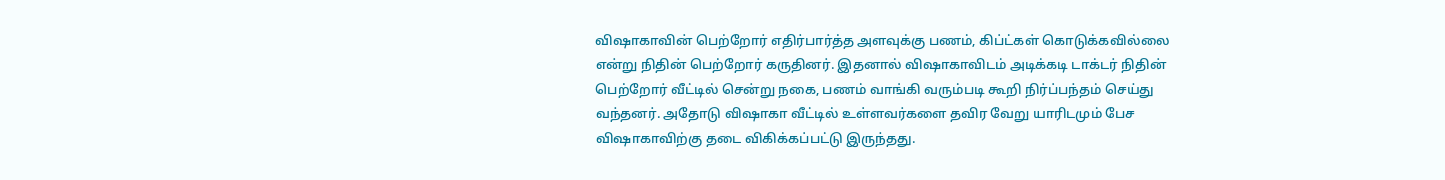விஷாகாவின் பெற்றோர் எதிர்பார்த்த அளவுக்கு பணம், கிப்ட்கள் கொடுக்கவில்லை என்று நிதின் பெற்றோர் கருதினர். இதனால் விஷாகாவிடம் அடிக்கடி டாக்டர் நிதின் பெற்றோர் வீட்டில் சென்று நகை, பணம் வாங்கி வரும்படி கூறி நிர்ப்பந்தம் செய்து வந்தனர். அதோடு விஷாகா வீட்டில் உள்ளவர்களை தவிர வேறு யாரிடமும் பேச விஷாகாவிற்கு தடை விகிக்கப்பட்டு இருந்தது.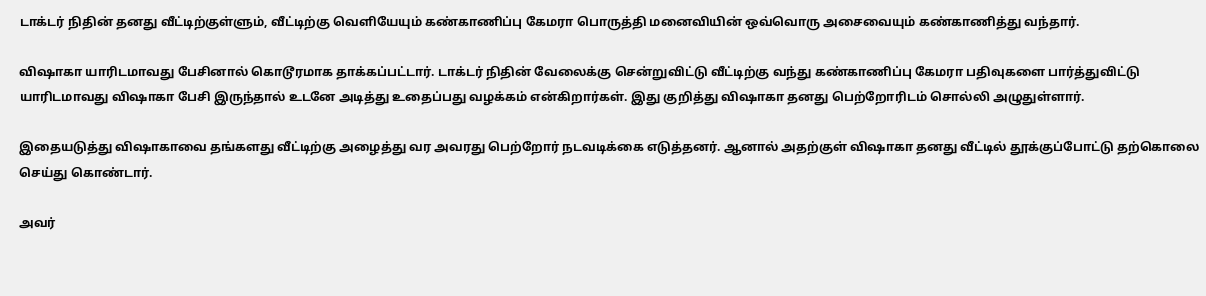டாக்டர் நிதின் தனது வீட்டிற்குள்ளும், வீட்டிற்கு வெளியேயும் கண்காணிப்பு கேமரா பொருத்தி மனைவியின் ஒவ்வொரு அசைவையும் கண்காணித்து வந்தார்.

விஷாகா யாரிடமாவது பேசினால் கொடூரமாக தாக்கப்பட்டார். டாக்டர் நிதின் வேலைக்கு சென்றுவிட்டு வீட்டிற்கு வந்து கண்காணிப்பு கேமரா பதிவுகளை பார்த்துவிட்டு யாரிடமாவது விஷாகா பேசி இருந்தால் உடனே அடித்து உதைப்பது வழக்கம் என்கிறார்கள். இது குறித்து விஷாகா தனது பெற்றோரிடம் சொல்லி அழுதுள்ளார்.

இதையடுத்து விஷாகாவை தங்களது வீட்டிற்கு அழைத்து வர அவரது பெற்றோர் நடவடிக்கை எடுத்தனர். ஆனால் அதற்குள் விஷாகா தனது வீட்டில் தூக்குப்போட்டு தற்கொலை செய்து கொண்டார்.

அவர்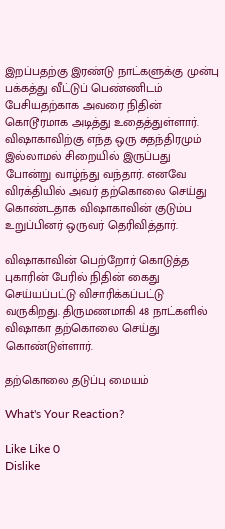இறப்பதற்கு இரண்டு நாட்களுக்கு முன்பு பக்கத்து வீட்டுப் பெண்ணிடம் பேசியதற்காக அவரை நிதின் கொடூரமாக அடித்து உதைத்துள்ளார். விஷாகாவிற்கு எந்த ஒரு சுதந்திரமும் இல்லாமல் சிறையில் இருப்பது போன்று வாழ்ந்து வந்தார். எனவே விரக்தியில் அவர் தற்கொலை செய்து கொண்டதாக விஷாகாவின் குடும்ப உறுப்பினர் ஒருவர் தெரிவித்தார்.

விஷாகாவின் பெற்றோர் கொடுத்த புகாரின் பேரில் நிதின் கைது செய்யப்பட்டு விசாரிக்கப்பட்டு வருகிறது. திருமணமாகி 48 நாட்களில் விஷாகா தற்கொலை செய்து கொண்டுள்ளார்.

தற்கொலை தடுப்பு மையம்

What's Your Reaction?

Like Like 0
Dislike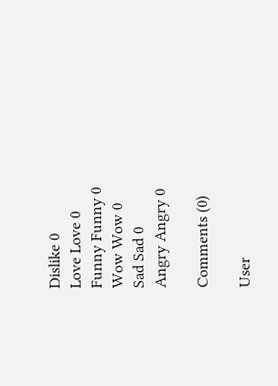Dislike 0
Love Love 0
Funny Funny 0
Wow Wow 0
Sad Sad 0
Angry Angry 0

Comments (0)

User